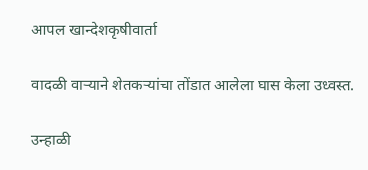आपल खान्देशकृषीवार्ता

वादळी वाऱ्याने शेतकऱ्यांचा तोंडात आलेला घास केला उध्वस्त.

उन्हाळी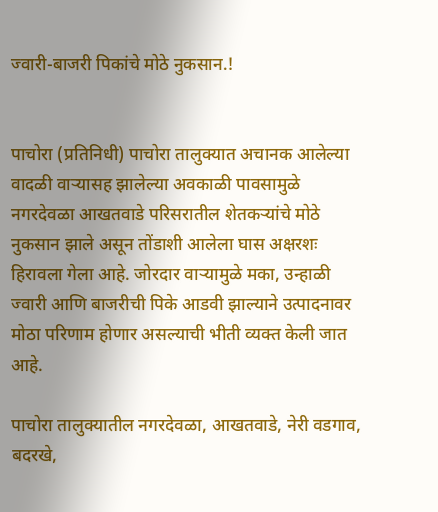ज्वारी-बाजरी पिकांचे मोठे नुकसान.!


पाचोरा (प्रतिनिधी) पाचोरा तालुक्यात अचानक आलेल्या वादळी वाऱ्यासह झालेल्या अवकाळी पावसामुळे नगरदेवळा आखतवाडे परिसरातील शेतकऱ्यांचे मोठे नुकसान झाले असून तोंडाशी आलेला घास अक्षरशः हिरावला गेला आहे. जोरदार वाऱ्यामुळे मका, उन्हाळी ज्वारी आणि बाजरीची पिके आडवी झाल्याने उत्पादनावर मोठा परिणाम होणार असल्याची भीती व्यक्त केली जात आहे.

पाचोरा तालुक्यातील नगरदेवळा, आखतवाडे, नेरी वडगाव, बदरखे,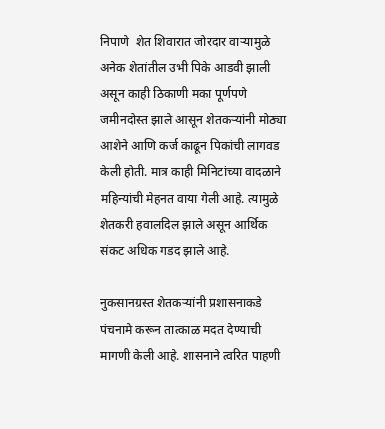निपाणे  शेत शिवारात जोरदार वाऱ्यामुळे अनेक शेतांतील उभी पिके आडवी झाली असून काही ठिकाणी मका पूर्णपणे जमीनदोस्त झाले आसून शेतकऱ्यांनी मोठ्या आशेने आणि कर्ज काढून पिकांची लागवड केली होती. मात्र काही मिनिटांच्या वादळाने महिन्यांची मेहनत वाया गेली आहे. त्यामुळे शेतकरी हवालदिल झाले असून आर्थिक संकट अधिक गडद झाले आहे.

नुकसानग्रस्त शेतकऱ्यांनी प्रशासनाकडे पंचनामे करून तात्काळ मदत देण्याची मागणी केली आहे. शासनाने त्वरित पाहणी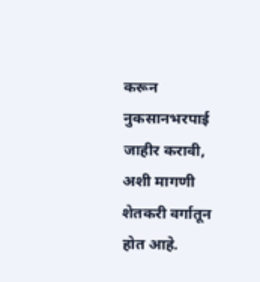करून नुकसानभरपाई जाहीर करावी, अशी मागणी शेतकरी वर्गातून होत आहे.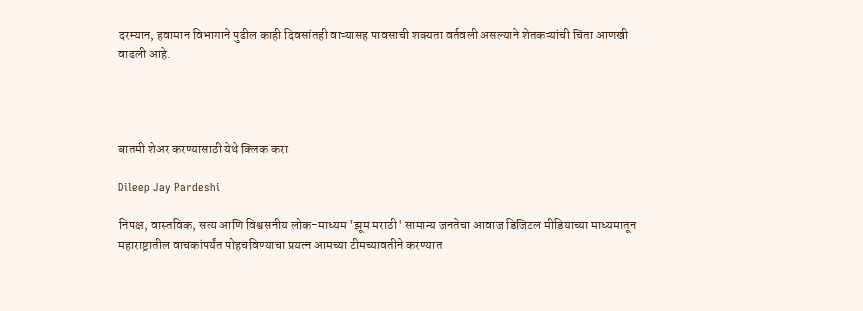दरम्यान, हवामान विभागाने पुढील काही दिवसांतही वाऱ्यासह पावसाची शक्यता वर्तवली असल्याने शेतकऱ्यांची चिंता आणखी वाढली आहे.




बातमी शेअर करण्यासाठी येथे क्लिक करा

Dileep Jay Pardeshi

निपक्ष, वास्तविक, सत्य आणि विश्वसनीय लोक-माध्यम 'झूम मराठी' सामान्य जनतेचा आवाज डिजिटल मीडियाच्या माध्यमातून महाराष्ट्रातील वाचकांपर्यंत पोहचविण्याचा प्रयत्न आमच्या टीमच्यावतीने करण्यात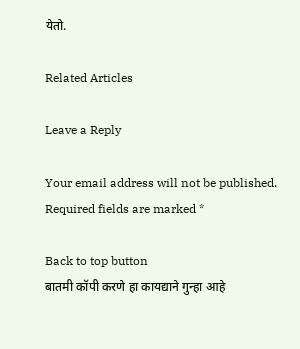येतो.

Related Articles

Leave a Reply

Your email address will not be published. Required fields are marked *

Back to top button
बातमी कॉपी करणे हा कायद्याने गुन्हा आहे